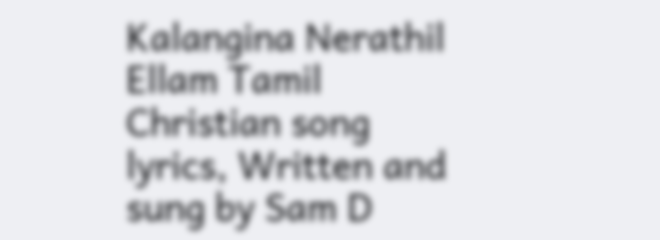Kalangina Nerathil Ellam Tamil Christian song lyrics, Written and sung by Sam D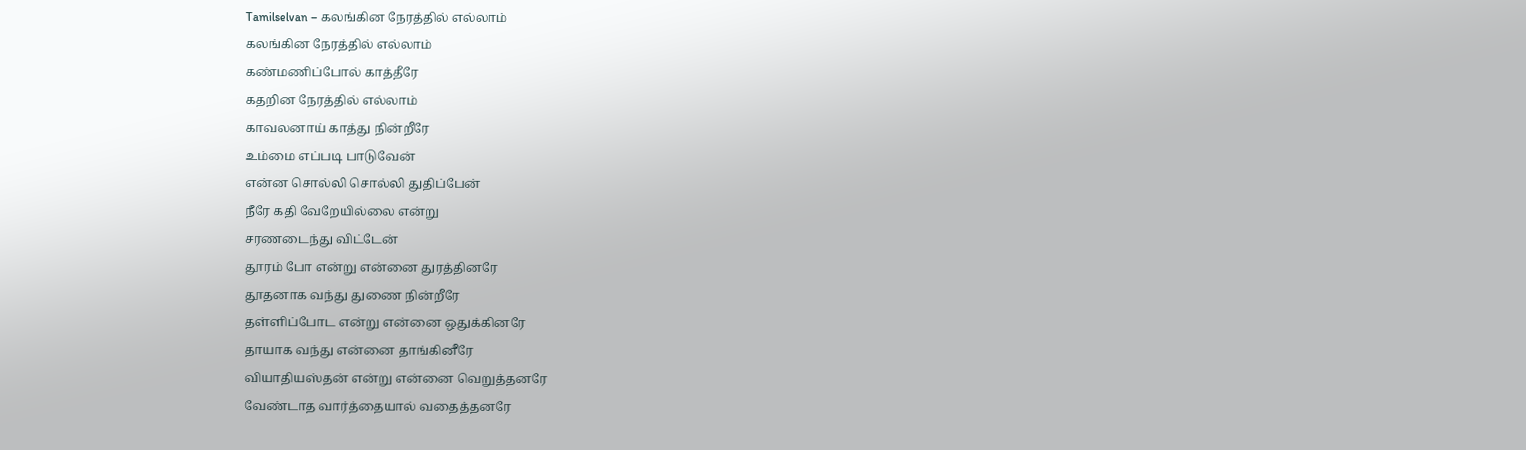Tamilselvan – கலங்கின நேரத்தில் எல்லாம்
கலங்கின நேரத்தில் எல்லாம்
கண்மணிப்போல் காத்தீரே
கதறின நேரத்தில் எல்லாம்
காவலனாய் காத்து நின்றீரே
உம்மை எப்படி பாடுவேன்
என்ன சொல்லி சொல்லி துதிப்பேன்
நீரே கதி வேறேயில்லை என்று
சரணடைந்து விட்டேன்
தூரம் போ என்று என்னை துரத்தினரே
தூதனாக வந்து துணை நின்றீரே
தள்ளிப்போட என்று என்னை ஒதுக்கினரே
தாயாக வந்து என்னை தாங்கினீரே
வியாதியஸ்தன் என்று என்னை வெறுத்தனரே
வேண்டாத வார்த்தையால் வதைத்தனரே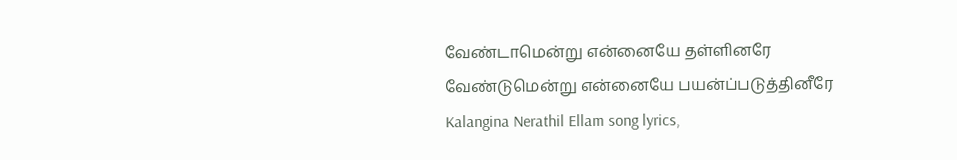வேண்டாமென்று என்னையே தள்ளினரே
வேண்டுமென்று என்னையே பயன்ப்படுத்தினீரே
Kalangina Nerathil Ellam song lyrics,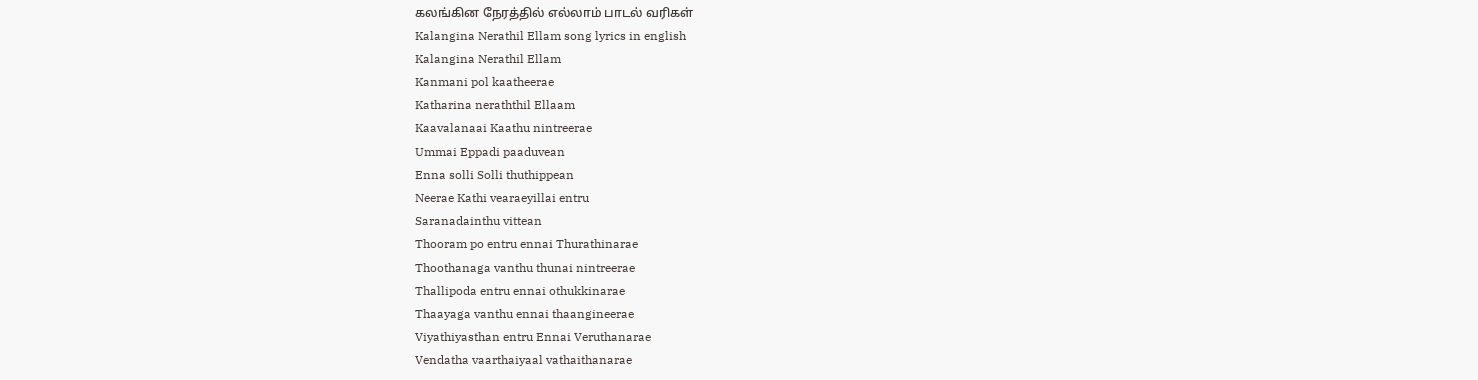கலங்கின நேரத்தில் எல்லாம் பாடல் வரிகள்
Kalangina Nerathil Ellam song lyrics in english
Kalangina Nerathil Ellam
Kanmani pol kaatheerae
Katharina neraththil Ellaam
Kaavalanaai Kaathu nintreerae
Ummai Eppadi paaduvean
Enna solli Solli thuthippean
Neerae Kathi vearaeyillai entru
Saranadainthu vittean
Thooram po entru ennai Thurathinarae
Thoothanaga vanthu thunai nintreerae
Thallipoda entru ennai othukkinarae
Thaayaga vanthu ennai thaangineerae
Viyathiyasthan entru Ennai Veruthanarae
Vendatha vaarthaiyaal vathaithanarae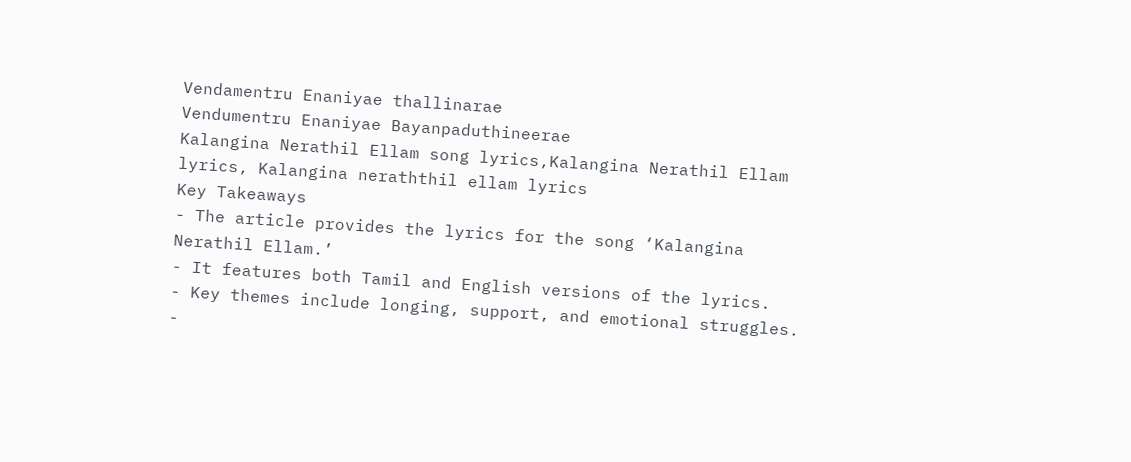Vendamentru Enaniyae thallinarae
Vendumentru Enaniyae Bayanpaduthineerae
Kalangina Nerathil Ellam song lyrics,Kalangina Nerathil Ellam lyrics, Kalangina neraththil ellam lyrics
Key Takeaways
- The article provides the lyrics for the song ‘Kalangina Nerathil Ellam.’
- It features both Tamil and English versions of the lyrics.
- Key themes include longing, support, and emotional struggles.
-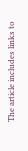The article includes links to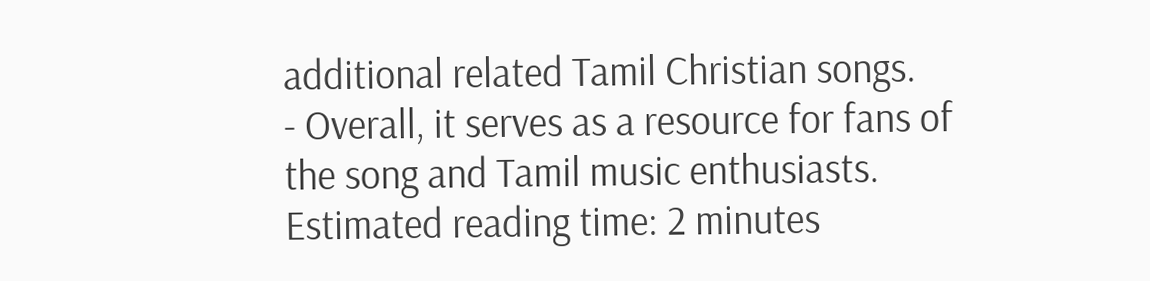additional related Tamil Christian songs.
- Overall, it serves as a resource for fans of the song and Tamil music enthusiasts.
Estimated reading time: 2 minutes